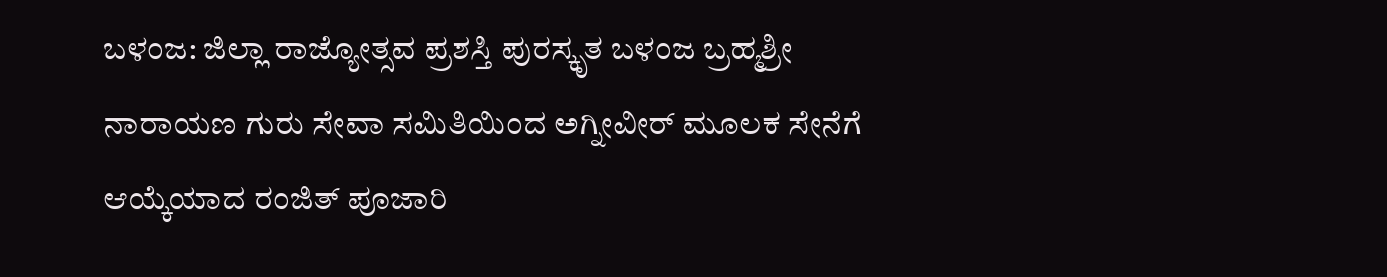ಬಳಂಜ: ಜಿಲ್ಲಾ ರಾಜ್ಯೋತ್ಸವ ಪ್ರಶಸ್ತಿ ಪುರಸ್ಕೃತ ಬಳಂಜ ಬ್ರಹ್ಮಶ್ರೀ ನಾರಾಯಣ ಗುರು ಸೇವಾ ಸಮಿತಿಯಿಂದ ಅಗ್ನೀವೀರ್ ಮೂಲಕ ಸೇನೆಗೆ ಆಯ್ಕೆಯಾದ ರಂಜಿತ್ ಪೂಜಾರಿ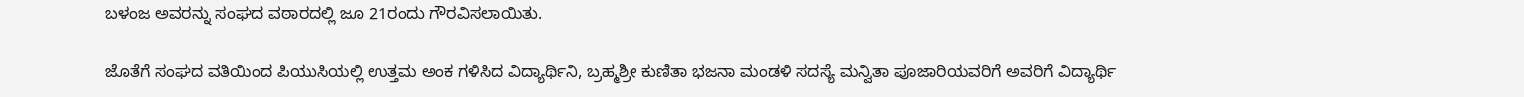ಬಳಂಜ ಅವರನ್ನು ಸಂಘದ ವಠಾರದಲ್ಲಿ ಜೂ 21ರಂದು ಗೌರವಿಸಲಾಯಿತು.

ಜೊತೆಗೆ ಸಂಘದ ವತಿಯಿಂದ ಪಿಯುಸಿಯಲ್ಲಿ ಉತ್ತಮ ಅಂಕ ಗಳಿಸಿದ ವಿದ್ಯಾರ್ಥಿನಿ, ಬ್ರಹ್ಮಶ್ರೀ ಕುಣಿತಾ ಭಜನಾ ಮಂಡಳಿ ಸದಸ್ಯೆ ಮನ್ವಿತಾ ಪೂಜಾರಿಯವರಿಗೆ ಅವರಿಗೆ ವಿದ್ಯಾರ್ಥಿ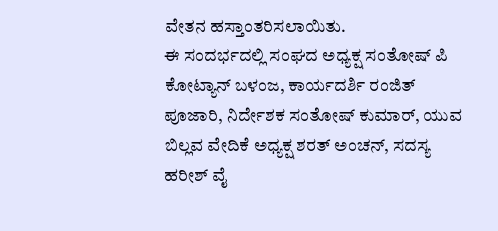ವೇತನ ಹಸ್ತಾಂತರಿಸಲಾಯಿತು.
ಈ ಸಂದರ್ಭದಲ್ಲಿ ಸಂಘದ ಅಧ್ಯಕ್ಷ ಸಂತೋಷ್ ಪಿ ಕೋಟ್ಯಾನ್ ಬಳಂಜ, ಕಾರ್ಯದರ್ಶಿ ರಂಜಿತ್ ಪೂಜಾರಿ, ನಿರ್ದೇಶಕ ಸಂತೋಷ್ ಕುಮಾರ್, ಯುವ ಬಿಲ್ಲವ ವೇದಿಕೆ ಅಧ್ಯಕ್ಷ ಶರತ್ ಅಂಚನ್, ಸದಸ್ಯ ಹರೀಶ್ ವೈ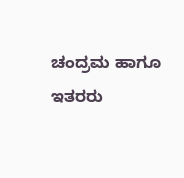ಚಂದ್ರಮ ಹಾಗೂ ಇತರರು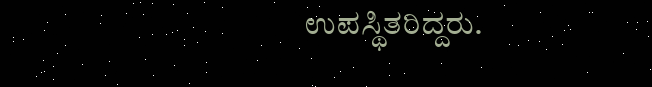ಉಪಸ್ಥಿತರಿದ್ದರು.